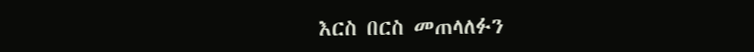እርስ በርስ መጠላለፉን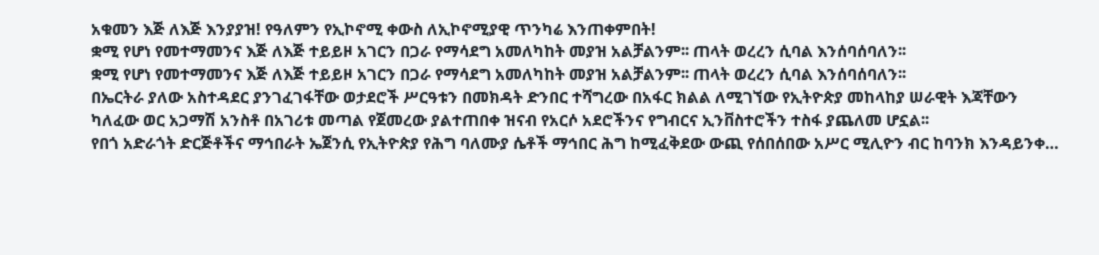አቁመን እጅ ለእጅ እንያያዝ! የዓለምን የኢኮኖሚ ቀውስ ለኢኮኖሚያዊ ጥንካሬ እንጠቀምበት!
ቋሚ የሆነ የመተማመንና እጅ ለእጅ ተይይዞ አገርን በጋራ የማሳደግ አመለካከት መያዝ አልቻልንም፡፡ ጠላት ወረረን ሲባል እንሰባሰባለን፡፡
ቋሚ የሆነ የመተማመንና እጅ ለእጅ ተይይዞ አገርን በጋራ የማሳደግ አመለካከት መያዝ አልቻልንም፡፡ ጠላት ወረረን ሲባል እንሰባሰባለን፡፡
በኤርትራ ያለው አስተዳደር ያንገፈገፋቸው ወታደሮች ሥርዓቱን በመክዳት ድንበር ተሻግረው በአፋር ክልል ለሚገኘው የኢትዮጵያ መከላከያ ሠራዊት እጃቸውን
ካለፈው ወር አጋማሽ አንስቶ በአገሪቱ መጣል የጀመረው ያልተጠበቀ ዝናብ የአርሶ አደሮችንና የግብርና ኢንቨስተሮችን ተስፋ ያጨለመ ሆኗል፡፡
የበጎ አድራጎት ድርጅቶችና ማኅበራት ኤጀንሲ የኢትዮጵያ የሕግ ባለሙያ ሴቶች ማኅበር ሕግ ከሚፈቅደው ውጪ የሰበሰበው አሥር ሚሊዮን ብር ከባንክ እንዳይንቀ…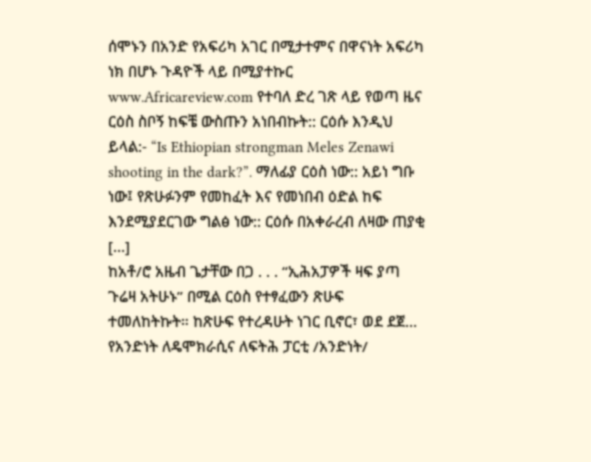ሰሞኑን በአንድ የአፍሪካ አገር በሚታተምና በዋናነት አፍሪካ ነክ በሆኑ ጉዳዮች ላይ በሚያተኩር www.Africareview.com የተባለ ድረ ገጽ ላይ የወጣ ዜና ርዕስ ስቦኝ ከፍቼ ውስጡን አነበብኩት:: ርዕሱ እንዲህ ይላል:- “Is Ethiopian strongman Meles Zenawi shooting in the dark?”. ማለፊያ ርዕስ ነው:: አይነ ግቡ ነው፤ የጽሁፉንም የመከፈት እና የመነበብ ዕድል ከፍ እንደሚያደርገው ግልፅ ነው:: ርዕሱ በአቀራረብ ለዛው ጠያቂ […]
ከአቶ/ሮ አዜብ ጌታቸው በጋ . . . “ኢሕአፓዎች ዛፍ ያጣ ጉሬዛ አትሁኑ” በሚል ርዕስ የተፃፈውን ጽሁፍ ተመለከትኩት። ከጽሁፍ የተረዳሁት ነገር ቢኖር፣ ወደ ደጀ…
የአንድነት ለዴሞክራሲና ለፍትሕ ፓርቲ /አንድነት/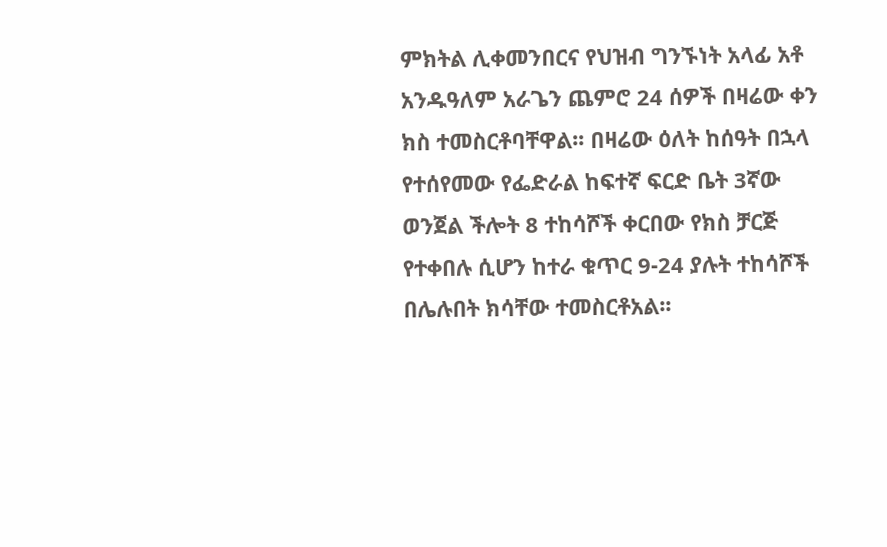ምክትል ሊቀመንበርና የህዝብ ግንኙነት አላፊ አቶ አንዱዓለም አራጌን ጨምሮ 24 ሰዎች በዛሬው ቀን ክስ ተመስርቶባቸዋል፡፡ በዛሬው ዕለት ከሰዓት በኋላ የተሰየመው የፌድራል ከፍተኛ ፍርድ ቤት 3ኛው ወንጀል ችሎት 8 ተከሳሾች ቀርበው የክስ ቻርጅ የተቀበሉ ሲሆን ከተራ ቁጥር 9-24 ያሉት ተከሳሾች በሌሉበት ክሳቸው ተመስርቶአል፡፡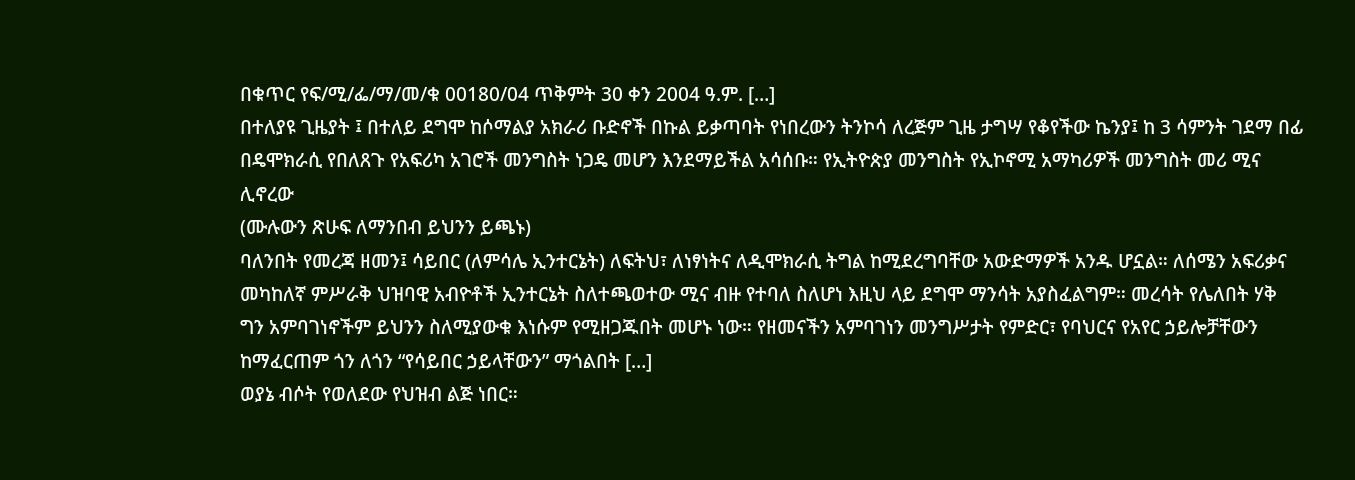በቁጥር የፍ/ሚ/ፌ/ማ/መ/ቁ 00180/04 ጥቅምት 30 ቀን 2004 ዓ.ም. […]
በተለያዩ ጊዜያት ፤ በተለይ ደግሞ ከሶማልያ አክራሪ ቡድኖች በኩል ይቃጣባት የነበረውን ትንኮሳ ለረጅም ጊዜ ታግሣ የቆየችው ኬንያ፤ ከ 3 ሳምንት ገደማ በፊ
በዴሞክራሲ የበለጸጉ የአፍሪካ አገሮች መንግስት ነጋዴ መሆን እንደማይችል አሳሰቡ። የኢትዮጵያ መንግስት የኢኮኖሚ አማካሪዎች መንግስት መሪ ሚና ሊኖረው
(ሙሉውን ጽሁፍ ለማንበብ ይህንን ይጫኑ)
ባለንበት የመረጃ ዘመን፤ ሳይበር (ለምሳሌ ኢንተርኔት) ለፍትህ፣ ለነፃነትና ለዲሞክራሲ ትግል ከሚደረግባቸው አውድማዎች አንዱ ሆኗል። ለሰሜን አፍሪቃና መካከለኛ ምሥራቅ ህዝባዊ አብዮቶች ኢንተርኔት ስለተጫወተው ሚና ብዙ የተባለ ስለሆነ እዚህ ላይ ደግሞ ማንሳት አያስፈልግም። መረሳት የሌለበት ሃቅ ግን አምባገነኖችም ይህንን ስለሚያውቁ እነሱም የሚዘጋጁበት መሆኑ ነው። የዘመናችን አምባገነን መንግሥታት የምድር፣ የባህርና የአየር ኃይሎቻቸውን ከማፈርጠም ጎን ለጎን “የሳይበር ኃይላቸውን” ማጎልበት […]
ወያኔ ብሶት የወለደው የህዝብ ልጅ ነበር።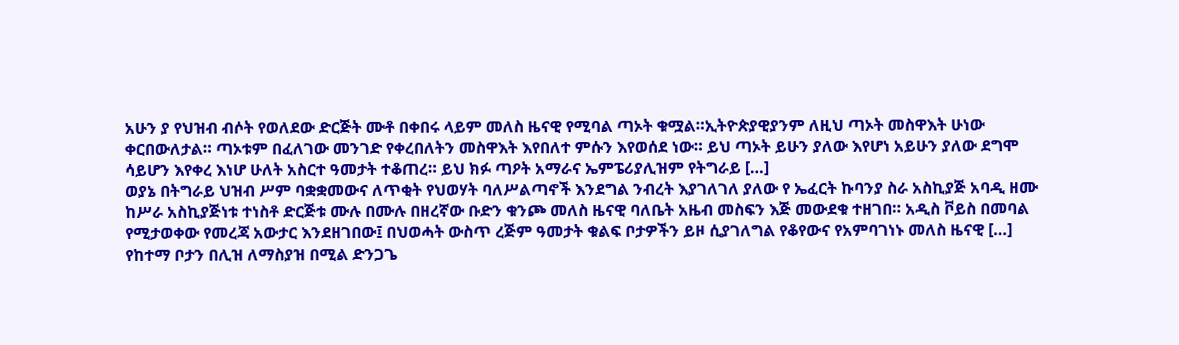አሁን ያ የህዝብ ብሶት የወለደው ድርጅት ሙቶ በቀበሩ ላይም መለስ ዜናዊ የሚባል ጣኦት ቁሟል።ኢትዮጵያዊያንም ለዚህ ጣኦት መስዋእት ሁነው ቀርበውለታል። ጣኦቱም በፈለገው መንገድ የቀረበለትን መስዋእት እየበለተ ምሱን እየወሰደ ነው። ይህ ጣኦት ይሁን ያለው እየሆነ አይሁን ያለው ደግሞ ሳይሆን እየቀረ እነሆ ሁለት አስርተ ዓመታት ተቆጠረ። ይህ ክፉ ጣዖት አማራና ኤምፔሪያሊዝም የትግራይ […]
ወያኔ በትግራይ ህዝብ ሥም ባቋቋመውና ለጥቂት የህወሃት ባለሥልጣኖች እንደግል ንብረት እያገለገለ ያለው የ ኤፈርት ኩባንያ ስራ አስኪያጅ አባዲ ዘሙ ከሥራ አስኪያጅነቱ ተነስቶ ድርጅቱ ሙሉ በሙሉ በዘረኛው ቡድን ቁንጮ መለስ ዜናዊ ባለቤት አዜብ መስፍን እጅ መውደቁ ተዘገበ። አዲስ ቮይስ በመባል የሚታወቀው የመረጃ አውታር እንደዘገበው፤ በህወሓት ውስጥ ረጅም ዓመታት ቁልፍ ቦታዎችን ይዞ ሲያገለግል የቆየውና የአምባገነኑ መለስ ዜናዊ […]
የከተማ ቦታን በሊዝ ለማስያዝ በሚል ድንጋጌ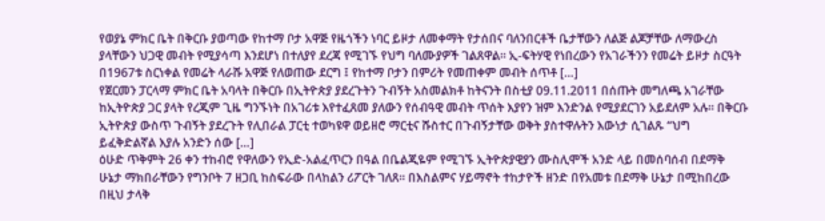የወያኔ ምክር ቤት በቅርቡ ያወጣው የከተማ ቦታ አዋጅ የዜጎችን ነባር ይዞታ ለመቀማት የታሰበና ባለንበርቶች ቤታቸውን ለልጅ ልጆቻቸው ለማውረስ ያላቸውን ህጋዊ መብት የሚያሳጣ እንደሆነ በተለያየ ደረጃ የሚገኙ የህግ ባለሙያዎች ገልጸዋል። ኢ-ፍትሃዊ የነበረውን የአገራችንን የመሬት ይዞታ ስርዓት በ1967ቱ ስርነቀል የመሬት ላራሹ አዋጅ የለወጠው ደርግ ፤ የከተማ ቦታን በምሪት የመጠቀም መብት ሰጥቶ […]
የጀርመን ፓርላማ ምክር ቤት አባላት በቅርቡ በኢትዮጵያ ያደረጉትን ጉብኝት አስመልክቶ ከትናንት በስቲያ 09.11.2011 በሰጡት መግለጫ አገራቸው ከኢትዮጵያ ጋር ያላት የረጂም ጊዜ ግንኙነት በአገሪቱ እየተፈጸመ ያለውን የሰብዓዊ መብት ጥሰት እያየን ዝም እንድንል የሚያደርገን አይደለም አሉ። በቅርቡ ኢትዮጵያ ውስጥ ጉብኝት ያደረጉት የሊበራል ፓርቲ ተወካዩዋ ወይዘሮ ማርቲና ሹስተር በጉብኝታቸው ወቅት ያስተዋሉትን እውነታ ሲገልጹ “ህግ ይፈቅድልኛል እያሉ አንድን ሰው […]
ዕሁድ ጥቅምት 26 ቀን ተከብሮ የዋለውን የኢድ-አልፈጥርን በዓል በቤልጂዬም የሚገኙ ኢትዮጵያዊያን ሙስሊሞች አንድ ላይ በመሰባሰብ በደማቅ ሁኔታ ማክበራቸውን የግንቦት 7 ዘጋቢ ከስፍራው በላከልን ሪፖርት ገለጸ። በእስልምና ሃይማኖት ተከታዮች ዘንድ በየአመቱ በደማቅ ሁኔታ በሚከበረው በዚህ ታላቅ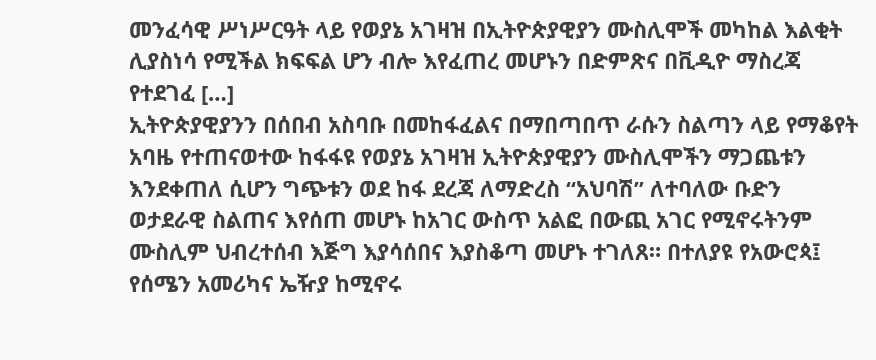መንፈሳዊ ሥነሥርዓት ላይ የወያኔ አገዛዝ በኢትዮጵያዊያን ሙስሊሞች መካከል እልቂት ሊያስነሳ የሚችል ክፍፍል ሆን ብሎ እየፈጠረ መሆኑን በድምጽና በቪዲዮ ማስረጃ የተደገፈ […]
ኢትዮጵያዊያንን በሰበብ አስባቡ በመከፋፈልና በማበጣበጥ ራሱን ስልጣን ላይ የማቆየት አባዜ የተጠናወተው ከፋፋዩ የወያኔ አገዛዝ ኢትዮጵያዊያን ሙስሊሞችን ማጋጨቱን እንደቀጠለ ሲሆን ግጭቱን ወደ ከፋ ደረጃ ለማድረስ “አህባሽ” ለተባለው ቡድን ወታደራዊ ስልጠና እየሰጠ መሆኑ ከአገር ውስጥ አልፎ በውጪ አገር የሚኖሩትንም ሙስሊም ህብረተሰብ እጅግ እያሳሰበና እያስቆጣ መሆኑ ተገለጸ። በተለያዩ የአውሮጳ፤ የሰሜን አመሪካና ኤዥያ ከሚኖሩ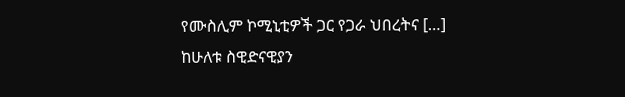የሙስሊም ኮሚኒቲዎች ጋር የጋራ ህበረትና […]
ከሁለቱ ስዊድናዊያን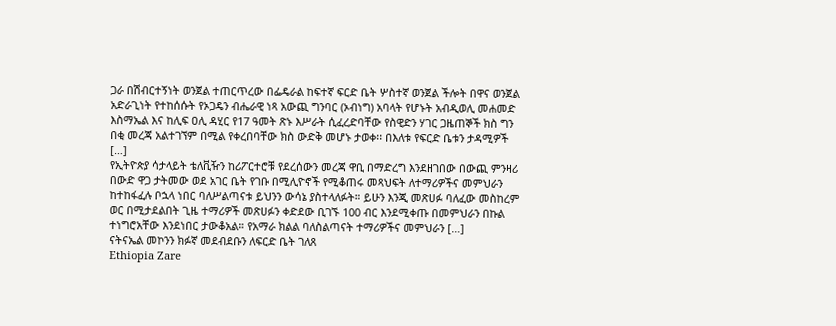ጋራ በሽብርተኝነት ወንጀል ተጠርጥረው በፌዴራል ከፍተኛ ፍርድ ቤት ሦስተኛ ወንጀል ችሎት በዋና ወንጀል አድራጊነት የተከሰሱት የኦጋዴን ብሔራዊ ነጻ አውጪ ግንባር (ኦብነግ) አባላት የሆኑት አብዲወሊ መሐመድ እስማኤል እና ከሊፍ ዐሊ ዳሂር የ17 ዓመት ጽኑ እሥራት ሲፈረድባቸው የስዊድን ሃገር ጋዜጠኞች ክስ ግን በቂ መረጃ አልተገኘም በሚል የቀረበባቸው ክስ ውድቅ መሆኑ ታወቀ፡፡ በእለቱ የፍርድ ቤቱን ታዳሚዎች […]
የኢትዮጵያ ሳታላይት ቴለቪዥን ከሪፖርተሮቹ የደረሰውን መረጃ ዋቢ በማድረግ እንደዘገበው በውጪ ምንዛሪ በውድ ዋጋ ታትመው ወደ አገር ቤት የገቡ በሚሊዮኖች የሚቆጠሩ መጻህፍት ለተማሪዎችና መምህራን ከተከፋፈሉ ቦኋላ ነበር ባለሥልጣናቱ ይህንን ውሳኔ ያስተላለፉት። ይሁን እንጂ መጽሀፉ ባለፈው መስከረም ወር በሚታደልበት ጊዜ ተማሪዎች መጽሀፉን ቀድደው ቢገኙ 100 ብር እንደሚቀጡ በመምህራን በኩል ተነግሮአቸው እንደነበር ታውቆአል። የአማራ ክልል ባለስልጣናት ተማሪዎችና መምህራን […]
ናትናኤል መኮንን ክፉኛ መደብደቡን ለፍርድ ቤት ገለጸ
Ethiopia Zare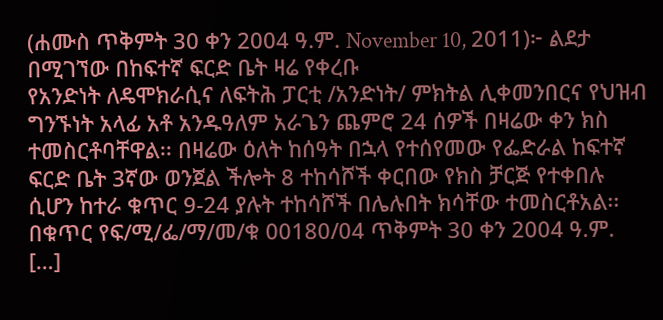(ሐሙስ ጥቅምት 30 ቀን 2004 ዓ.ም. November 10, 2011)፦ ልደታ በሚገኘው በከፍተኛ ፍርድ ቤት ዛሬ የቀረቡ
የአንድነት ለዴሞክራሲና ለፍትሕ ፓርቲ /አንድነት/ ምክትል ሊቀመንበርና የህዝብ ግንኙነት አላፊ አቶ አንዱዓለም አራጌን ጨምሮ 24 ሰዎች በዛሬው ቀን ክስ ተመስርቶባቸዋል፡፡ በዛሬው ዕለት ከሰዓት በኋላ የተሰየመው የፌድራል ከፍተኛ ፍርድ ቤት 3ኛው ወንጀል ችሎት 8 ተከሳሾች ቀርበው የክስ ቻርጅ የተቀበሉ ሲሆን ከተራ ቁጥር 9-24 ያሉት ተከሳሾች በሌሉበት ክሳቸው ተመስርቶአል፡፡ በቁጥር የፍ/ሚ/ፌ/ማ/መ/ቁ 00180/04 ጥቅምት 30 ቀን 2004 ዓ.ም. […]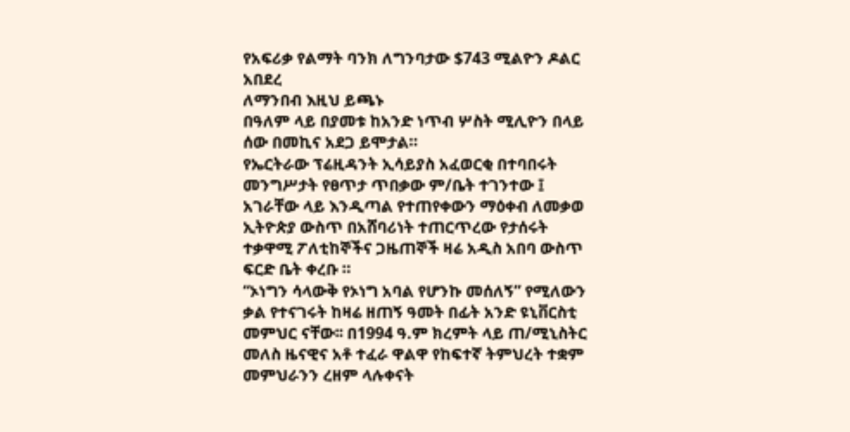የአፍሪቃ የልማት ባንክ ለግንባታው $743 ሚልዮን ዶልር አበደረ
ለማንበብ እዚህ ይጫኑ
በዓለም ላይ በያመቱ ከአንድ ነጥብ ሦስት ሚሊዮን በላይ ሰው በመኪና አደጋ ይሞታል።
የኤርትራው ፕሬዚዳንት ኢሳይያስ አፈወርቂ በተባበሩት መንግሥታት የፀጥታ ጥበቃው ም/ቤት ተገንተው ፤ አገራቸው ላይ እንዲጣል የተጠየቀውን ማዕቀብ ለመቃወ
ኢትዮጵያ ውስጥ በአሸባሪነት ተጠርጥረው የታሰሩት ተቃዋሚ ፖለቲከኞችና ጋዜጠኞች ዛሬ አዲስ አበባ ውስጥ ፍርድ ቤት ቀረቡ ።
“ኦነግን ሳላውቅ የኦነግ አባል የሆንኩ መሰለኝ” የሚለውን ቃል የተናገሩት ከዛሬ ዘጠኝ ዓመት በፊት አንድ ዩኒቨርስቲ መምህር ናቸው፡፡ በ1994 ዓ.ም ክረምት ላይ ጠ/ሚኒስትር መለስ ዜናዊና አቶ ተፈራ ዋልዋ የከፍተኛ ትምህረት ተቋም መምህራንን ረዘም ላሉቀናት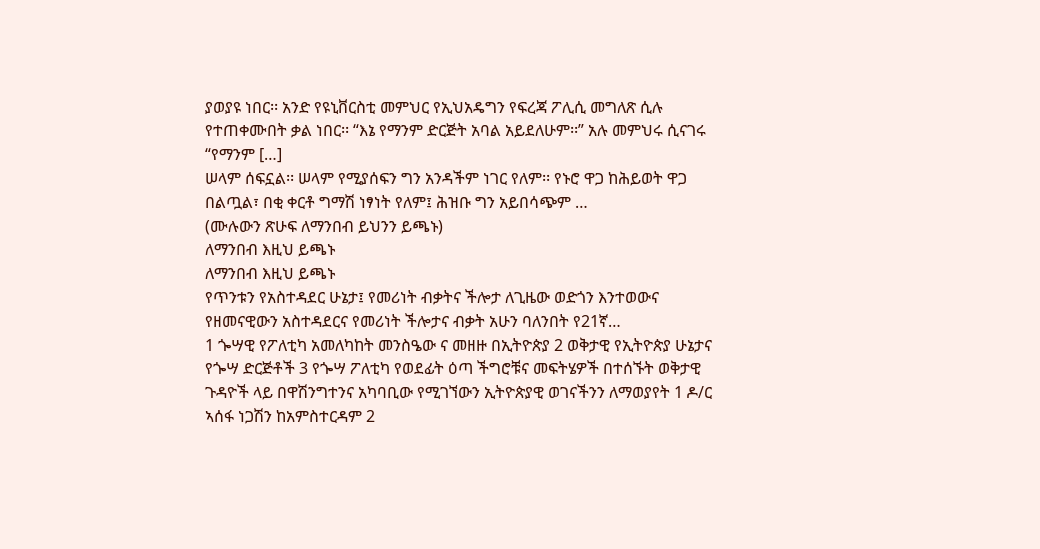ያወያዩ ነበር፡፡ አንድ የዩኒቨርስቲ መምህር የኢህአዴግን የፍረጃ ፖሊሲ መግለጽ ሲሉ የተጠቀሙበት ቃል ነበር፡፡ “እኔ የማንም ድርጅት አባል አይደለሁም፡፡” አሉ መምህሩ ሲናገሩ “የማንም […]
ሠላም ሰፍኗል፡፡ ሠላም የሚያሰፍን ግን አንዳችም ነገር የለም፡፡ የኑሮ ዋጋ ከሕይወት ዋጋ በልጧል፣ በቂ ቀርቶ ግማሽ ነፃነት የለም፤ ሕዝቡ ግን አይበሳጭም …
(ሙሉውን ጽሁፍ ለማንበብ ይህንን ይጫኑ)
ለማንበብ እዚህ ይጫኑ
ለማንበብ እዚህ ይጫኑ
የጥንቱን የአስተዳደር ሁኔታ፤ የመሪነት ብቃትና ችሎታ ለጊዜው ወድጎን እንተወውና የዘመናዊውን አስተዳደርና የመሪነት ችሎታና ብቃት አሁን ባለንበት የ21ኛ…
1 ጐሣዊ የፖለቲካ አመለካከት መንስዔው ና መዘዙ በኢትዮጵያ 2 ወቅታዊ የኢትዮጵያ ሁኔታና የጐሣ ድርጅቶች 3 የጐሣ ፖለቲካ የወደፊት ዕጣ ችግሮቹና መፍትሄዎች በተሰኙት ወቅታዊ ጉዳዮች ላይ በዋሽንግተንና አካባቢው የሚገኘውን ኢትዮጵያዊ ወገናችንን ለማወያየት 1 ዶ/ር ኣሰፋ ነጋሽን ከአምስተርዳም 2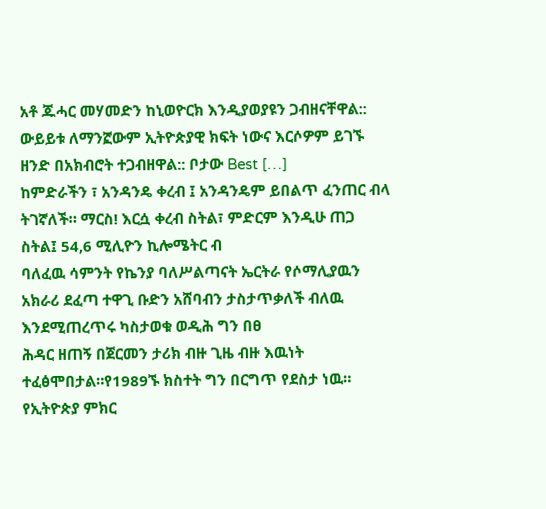አቶ ጁሓር መሃመድን ከኒወዮርክ እንዲያወያዩን ጋብዘናቸዋል:: ውይይቱ ለማንኟውም ኢትዮጵያዊ ክፍት ነውና እርሶዎም ይገኙ ዘንድ በአክብሮት ተጋብዘዋል:: ቦታው Best […]
ከምድራችን ፣ አንዳንዴ ቀረብ ፤ አንዳንዴም ይበልጥ ፈንጠር ብላ ትገኛለች። ማርስ! እርሷ ቀረብ ስትል፣ ምድርም እንዲሁ ጠጋ ስትል፤ 54,6 ሚሊዮን ኪሎሜትር ብ
ባለፈዉ ሳምንት የኬንያ ባለሥልጣናት ኤርትራ የሶማሊያዉን አክራሪ ደፈጣ ተዋጊ ቡድን አሸባብን ታስታጥቃለች ብለዉ እንደሚጠረጥሩ ካስታወቁ ወዲሕ ግን በፀ
ሕዳር ዘጠኝ በጀርመን ታሪክ ብዙ ጊዜ ብዙ እዉነት ተፈፅሞበታል።የ1989ኙ ክስተት ግን በርግጥ የደስታ ነዉ።
የኢትዮጵያ ምክር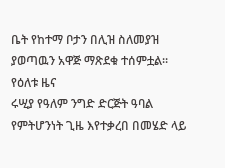ቤት የከተማ ቦታን በሊዝ ስለመያዝ ያወጣዉን አዋጅ ማጽደቁ ተሰምቷል።
የዕለቱ ዜና
ሩሢያ የዓለም ንግድ ድርጅት ዓባል የምትሆንነት ጊዜ እየተቃረበ በመሄድ ላይ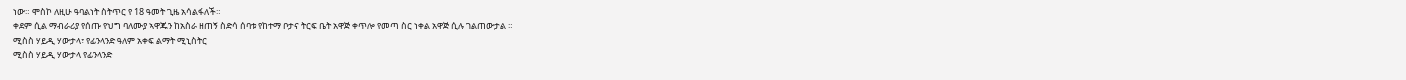ነው። ሞስኮ ለዚሁ ዓባልነት ስትጥር የ 18 ዓመት ጊዜ አሳልፋለች።
ቀደም ሲል ማብራሪያ የሰጡ የህግ ባለሙያ ኣዋጁን ከአስራ ዘጠኝ ስድሳ ሰባቱ የከተማ ቦታና ትርፍ ቤት አዋጅ ቀጥሎ የመጣ ስር ነቀል አዋጅ ሲሉ ገልጠውታል ።
ሚስስ ሃይዲ ሃውታላ፣ የፊንላንድ ዓለም አቀፍ ልማት ሚኒስትር
ሚስስ ሃይዲ ሃውታላ የፊንላንድ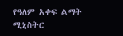የዓለም አቀፍ ልማት ሚኒስትር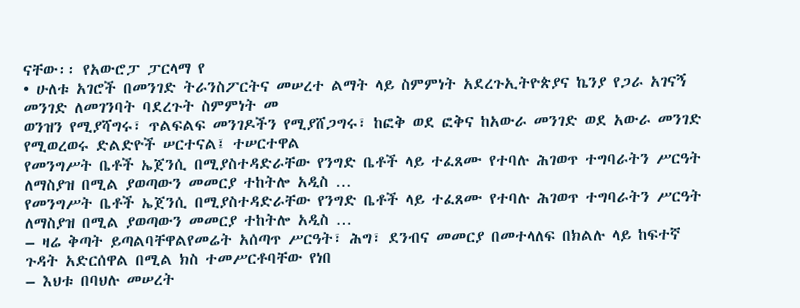ናቸው፡፡ የአውሮፓ ፓርላማ የ
• ሁለቱ አገሮች በመንገድ ትራንስፖርትና መሠረተ ልማት ላይ ስምምነት አደረጉኢትዮጵያና ኬንያ የጋራ አገናኝ መንገድ ለመገንባት ባደረጉት ስምምነት መ
ወንዝን የሚያሻግሩ፣ ጥልፍልፍ መንገዶችን የሚያሸጋግሩ፣ ከፎቅ ወደ ፎቅና ከአውራ መንገድ ወደ አውራ መንገድ የሚወረወሩ ድልድዮች ሠርተናል፤ ተሠርተዋል
የመንግሥት ቤቶች ኤጀንሲ በሚያስተዳድራቸው የንግድ ቤቶች ላይ ተፈጸሙ የተባሉ ሕገወጥ ተግባራትን ሥርዓት ለማስያዝ በሚል ያወጣውን መመርያ ተከትሎ አዲስ …
የመንግሥት ቤቶች ኤጀንሲ በሚያስተዳድራቸው የንግድ ቤቶች ላይ ተፈጸሙ የተባሉ ሕገወጥ ተግባራትን ሥርዓት ለማስያዝ በሚል ያወጣውን መመርያ ተከትሎ አዲስ …
– ዛሬ ቅጣት ይጣልባቸዋልየመሬት አሰጣጥ ሥርዓት፣ ሕግ፣ ደንብና መመርያ በመተላለፍ በክልሉ ላይ ከፍተኛ ጉዳት አድርሰዋል በሚል ክስ ተመሥርቶባቸው የነበ
– እህቱ በባህሉ መሠረት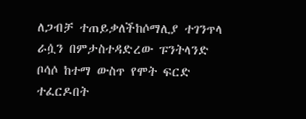ለጋብቻ ተጠይቃለችከሶማሊያ ተገንጥላ ራሷን በምታስተዳድረው ፑንትላንድ ቦሳሶ ከተማ ውስጥ የሞት ፍርድ ተፈርዶበት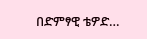በድምፃዊ ቴዎድ…